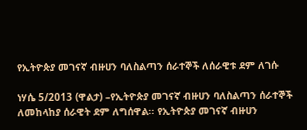የኢትዮጵያ መገናኛ ብዙሀን ባለስልጣን ሰራተኞች ለሰራዊቱ ደም ለገሱ

ነሃሴ 5/2013 (ዋልታ) –የኢትዮጵያ መገናኛ ብዙሀን ባለስልጣን ሰራተኞች ለመከላከያ ሰራዊት ደም ለግሰዋል፡፡ የኢትዮጵያ መገናኛ ብዙሀን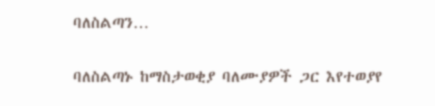ባለስልጣን…

ባለስልጣኑ ከማስታወቂያ ባለሙያዎች ጋር እየተወያየ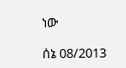ነው

ሰኔ 08/2013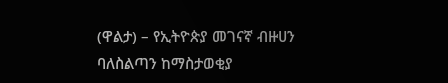(ዋልታ) – የኢትዮጵያ መገናኛ ብዙሀን ባለስልጣን ከማስታወቂያ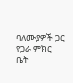ባለሙያዎች ጋር የጋራ ምክር ቤት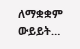ለማቋቋም ውይይት…